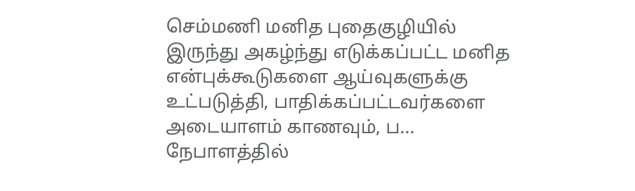செம்மணி மனித புதைகுழியில் இருந்து அகழ்ந்து எடுக்கப்பட்ட மனித என்புக்கூடுகளை ஆய்வுகளுக்கு உட்படுத்தி, பாதிக்கப்பட்டவர்களை அடையாளம் காணவும், ப...
நேபாளத்தில்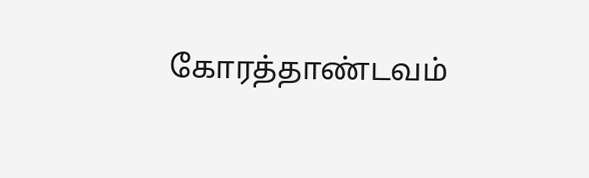கோரத்தாண்டவம்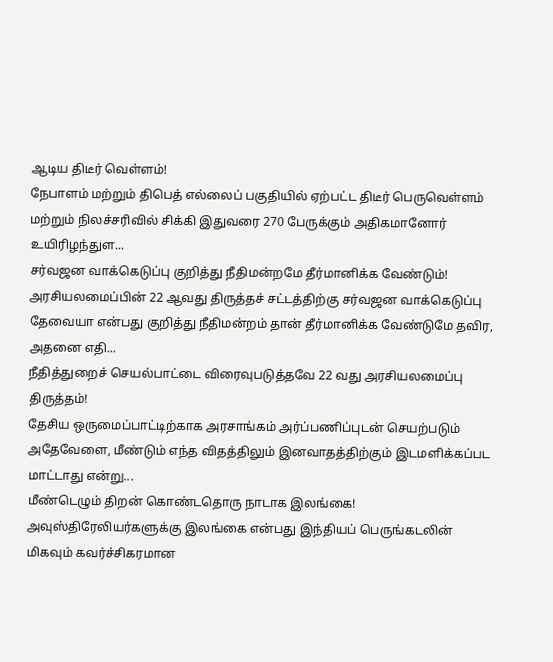ஆடிய திடீர் வெள்ளம்!
நேபாளம் மற்றும் திபெத் எல்லைப் பகுதியில் ஏற்பட்ட திடீர் பெருவெள்ளம் மற்றும் நிலச்சரிவில் சிக்கி இதுவரை 270 பேருக்கும் அதிகமானோர் உயிரிழந்துள...
சர்வஜன வாக்கெடுப்பு குறித்து நீதிமன்றமே தீர்மானிக்க வேண்டும்!
அரசியலமைப்பின் 22 ஆவது திருத்தச் சட்டத்திற்கு சர்வஜன வாக்கெடுப்பு தேவையா என்பது குறித்து நீதிமன்றம் தான் தீர்மானிக்க வேண்டுமே தவிர, அதனை எதி...
நீதித்துறைச் செயல்பாட்டை விரைவுபடுத்தவே 22 வது அரசியலமைப்பு திருத்தம்!
தேசிய ஒருமைப்பாட்டிற்காக அரசாங்கம் அர்ப்பணிப்புடன் செயற்படும் அதேவேளை, மீண்டும் எந்த விதத்திலும் இனவாதத்திற்கும் இடமளிக்கப்பட மாட்டாது என்று...
மீண்டெழும் திறன் கொண்டதொரு நாடாக இலங்கை!
அவுஸ்திரேலியர்களுக்கு இலங்கை என்பது இந்தியப் பெருங்கடலின் மிகவும் கவர்ச்சிகரமான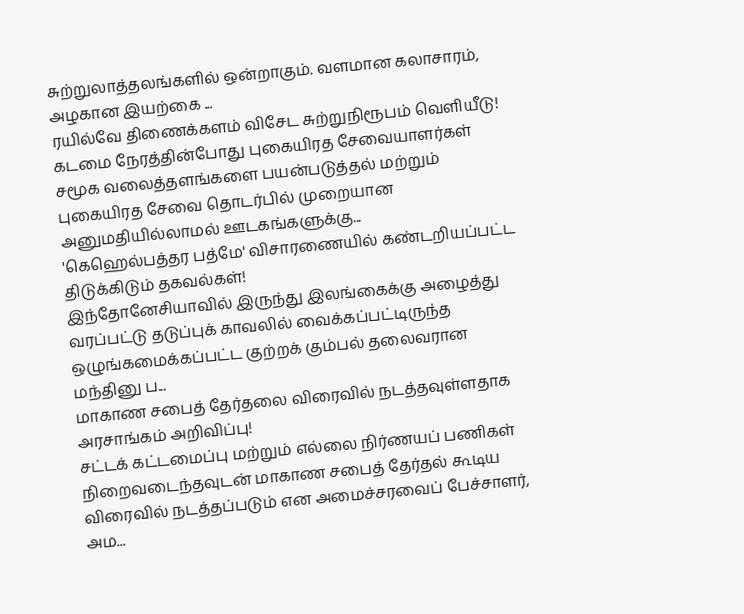சுற்றுலாத்தலங்களில் ஒன்றாகும். வளமான கலாசாரம், அழகான இயற்கை ...
ரயில்வே திணைக்களம் விசேட சுற்றுநிரூபம் வெளியீடு!
கடமை நேரத்தின்போது புகையிரத சேவையாளர்கள் சமூக வலைத்தளங்களை பயன்படுத்தல் மற்றும் புகையிரத சேவை தொடர்பில் முறையான அனுமதியில்லாமல் ஊடகங்களுக்கு...
'கெஹெல்பத்தர பத்மே' விசாரணையில் கண்டறியப்பட்ட திடுக்கிடும் தகவல்கள்!
இந்தோனேசியாவில் இருந்து இலங்கைக்கு அழைத்து வரப்பட்டு தடுப்புக் காவலில் வைக்கப்பட்டிருந்த ஒழுங்கமைக்கப்பட்ட குற்றக் கும்பல் தலைவரான மந்தினு ப...
மாகாண சபைத் தேர்தலை விரைவில் நடத்தவுள்ளதாக அரசாங்கம் அறிவிப்பு!
சட்டக் கட்டமைப்பு மற்றும் எல்லை நிர்ணயப் பணிகள் நிறைவடைந்தவுடன் மாகாண சபைத் தேர்தல் கூடிய விரைவில் நடத்தப்படும் என அமைச்சரவைப் பேச்சாளர், அம...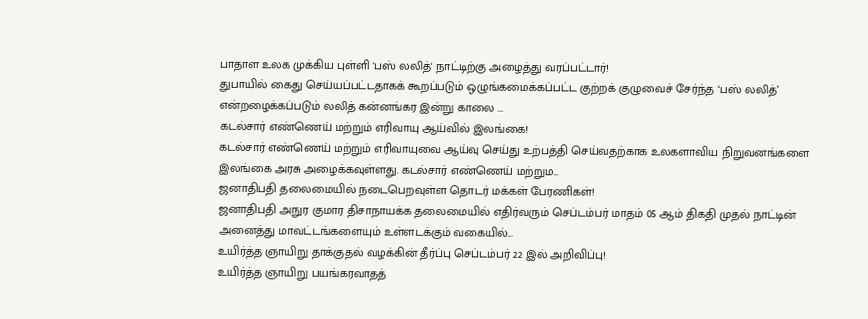பாதாள உலக முக்கிய புள்ளி 'பஸ் லலித்' நாட்டிற்கு அழைத்து வரப்பட்டார்!
துபாயில் கைது செய்யப்பட்டதாகக் கூறப்படும் ஒழுங்கமைக்கப்பட்ட குற்றக் குழுவைச் சேர்ந்த ‘பஸ் லலித்’ என்றழைக்கப்படும் லலித் கன்னங்கர இன்று காலை ...
கடல்சார் எண்ணெய் மற்றும் எரிவாயு ஆய்வில் இலங்கை!
கடல்சார் எண்ணெய் மற்றும் எரிவாயுவை ஆய்வு செய்து உற்பத்தி செய்வதற்காக உலகளாவிய நிறுவனங்களை இலங்கை அரசு அழைக்கவுள்ளது. கடல்சார் எண்ணெய் மற்றும...
ஜனாதிபதி தலைமையில் நடைபெறவுள்ள தொடர் மக்கள் பேரணிகள்!
ஜனாதிபதி அநுர குமார திசாநாயக்க தலைமையில் எதிர்வரும் செப்டம்பர் மாதம் 05 ஆம் திகதி முதல் நாட்டின் அனைத்து மாவட்டங்களையும் உள்ளடக்கும் வகையில்...
உயிர்த்த ஞாயிறு தாக்குதல் வழக்கின் தீர்ப்பு செப்டம்பர் 22 இல் அறிவிப்பு!
உயிர்த்த ஞாயிறு பயங்கரவாதத்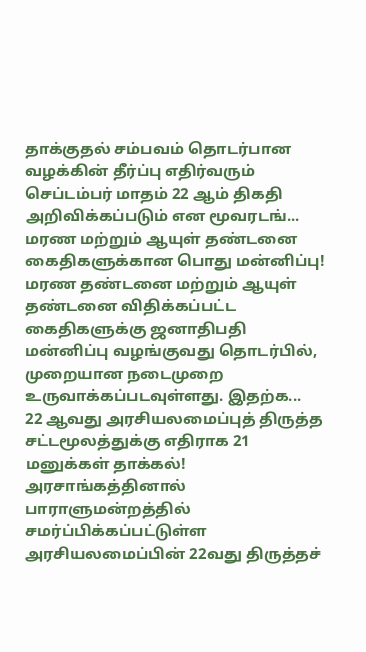தாக்குதல் சம்பவம் தொடர்பான வழக்கின் தீர்ப்பு எதிர்வரும் செப்டம்பர் மாதம் 22 ஆம் திகதி அறிவிக்கப்படும் என மூவரடங்...
மரண மற்றும் ஆயுள் தண்டனை கைதிகளுக்கான பொது மன்னிப்பு!
மரண தண்டனை மற்றும் ஆயுள் தண்டனை விதிக்கப்பட்ட கைதிகளுக்கு ஜனாதிபதி மன்னிப்பு வழங்குவது தொடர்பில், முறையான நடைமுறை உருவாக்கப்படவுள்ளது. இதற்க...
22 ஆவது அரசியலமைப்புத் திருத்த சட்டமூலத்துக்கு எதிராக 21 மனுக்கள் தாக்கல்!
அரசாங்கத்தினால் பாராளுமன்றத்தில் சமர்ப்பிக்கப்பட்டுள்ள அரசியலமைப்பின் 22வது திருத்தச்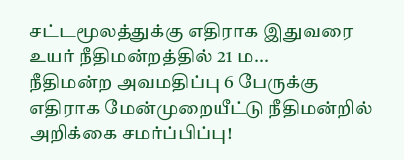சட்டமூலத்துக்கு எதிராக இதுவரை உயர் நீதிமன்றத்தில் 21 ம...
நீதிமன்ற அவமதிப்பு 6 பேருக்கு எதிராக மேன்முறையீட்டு நீதிமன்றில் அறிக்கை சமர்ப்பிப்பு!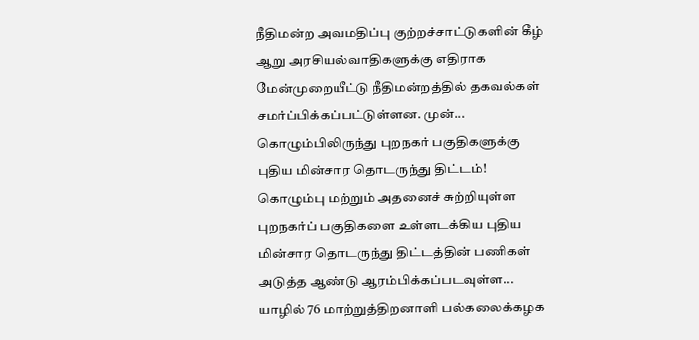நீதிமன்ற அவமதிப்பு குற்றச்சாட்டுகளின் கீழ் ஆறு அரசியல்வாதிகளுக்கு எதிராக மேன்முறையீட்டு நீதிமன்றத்தில் தகவல்கள் சமர்ப்பிக்கப்பட்டுள்ளன. முன்...
கொழும்பிலிருந்து புறநகர் பகுதிகளுக்கு புதிய மின்சார தொடருந்து திட்டம்!
கொழும்பு மற்றும் அதனைச் சுற்றியுள்ள புறநகர்ப் பகுதிகளை உள்ளடக்கிய புதிய மின்சார தொடருந்து திட்டத்தின் பணிகள் அடுத்த ஆண்டு ஆரம்பிக்கப்படவுள்ள...
யாழில் 76 மாற்றுத்திறனாளி பல்கலைக்கழக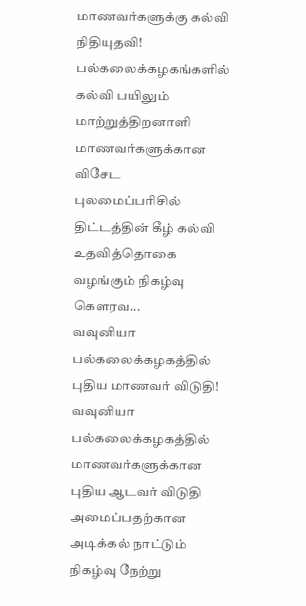மாணவர்களுக்கு கல்வி நிதியுதவி!
பல்கலைக்கழகங்களில் கல்வி பயிலும் மாற்றுத்திறனாளி மாணவர்களுக்கான விசேட புலமைப்பரிசில் திட்டத்தின் கீழ் கல்வி உதவித்தொகை வழங்கும் நிகழ்வு கௌரவ...
வவுனியா பல்கலைக்கழகத்தில் புதிய மாணவர் விடுதி!
வவுனியா பல்கலைக்கழகத்தில் மாணவர்களுக்கான புதிய ஆடவர் விடுதி அமைப்பதற்கான அடிக்கல் நாட்டும் நிகழ்வு நேற்று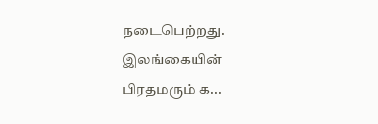நடைபெற்றது. இலங்கையின் பிரதமரும் க...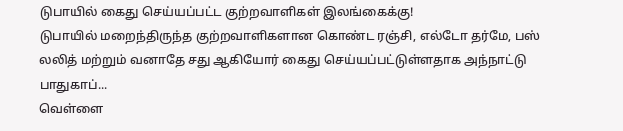டுபாயில் கைது செய்யப்பட்ட குற்றவாளிகள் இலங்கைக்கு!
டுபாயில் மறைந்திருந்த குற்றவாளிகளான கொண்ட ரஞ்சி, எல்டோ தர்மே, பஸ் லலித் மற்றும் வனாதே சது ஆகியோர் கைது செய்யப்பட்டுள்ளதாக அந்நாட்டு பாதுகாப்...
வெள்ளை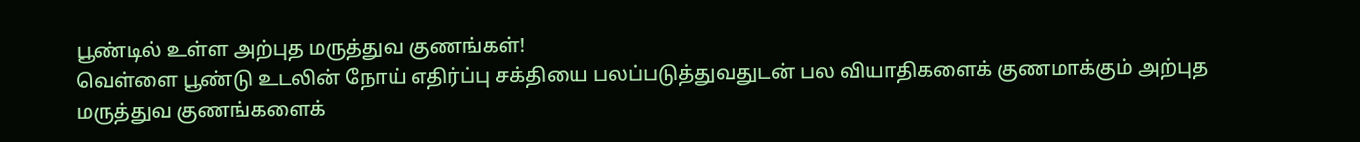பூண்டில் உள்ள அற்புத மருத்துவ குணங்கள்!
வெள்ளை பூண்டு உடலின் நோய் எதிர்ப்பு சக்தியை பலப்படுத்துவதுடன் பல வியாதிகளைக் குணமாக்கும் அற்புத மருத்துவ குணங்களைக்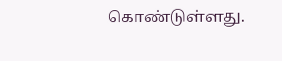கொண்டுள்ளது.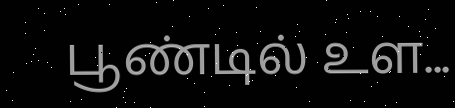பூண்டில் உள...